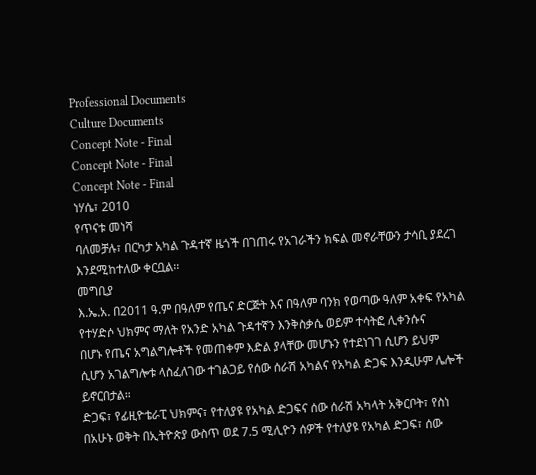Professional Documents
Culture Documents
Concept Note - Final
Concept Note - Final
Concept Note - Final
ነሃሴ፣ 2010
የጥናቱ መነሻ
ባለመቻሉ፣ በርካታ አካል ጉዳተኛ ዜጎች በገጠሩ የአገራችን ክፍል መኖራቸውን ታሳቢ ያደረገ
እንደሚከተለው ቀርቧል፡፡
መግቢያ
እ.ኤ.አ. በ2011 ዓ.ም በዓለም የጤና ድርጅት እና በዓለም ባንክ የወጣው ዓለም አቀፍ የአካል
የተሃድሶ ህክምና ማለት የአንድ አካል ጉዳተኛን እንቅስቃሴ ወይም ተሳትፎ ሊቀንሱና
በሆኑ የጤና አግልግሎቶች የመጠቀም እድል ያላቸው መሆኑን የተደነገገ ሲሆን ይህም
ሲሆን አገልግሎቱ ላስፈለገው ተገልጋይ የሰው ሰራሽ አካልና የአካል ድጋፍ እንዲሁም ሌሎች
ይኖርበታል።
ድጋፍ፣ የፊዚዮቴራፒ ህክምና፣ የተለያዩ የአካል ድጋፍና ሰው ሰራሽ አካላት አቅርቦት፣ የስነ
በአሁኑ ወቅት በኢትዮጵያ ውስጥ ወደ 7.5 ሚሊዮን ሰዎች የተለያዩ የአካል ድጋፍ፣ ሰው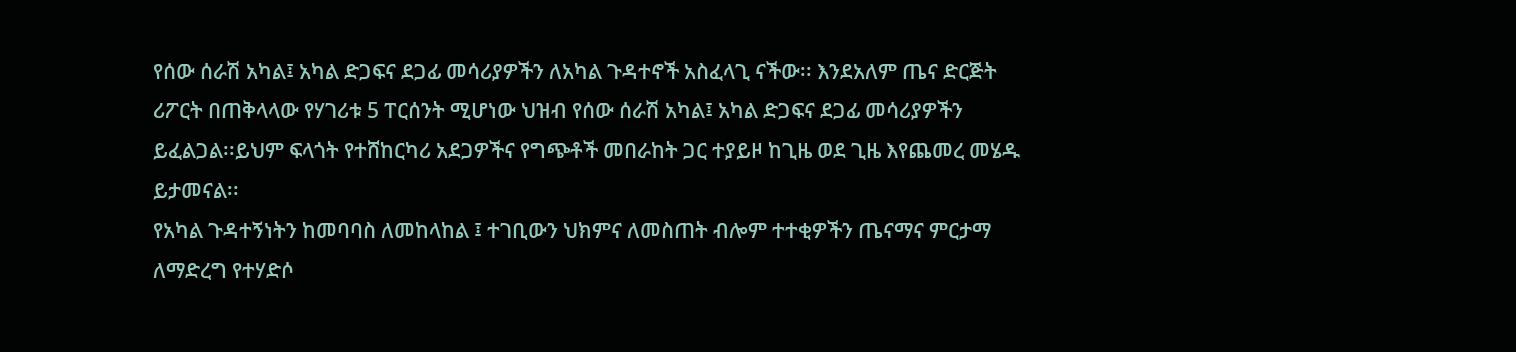የሰው ሰራሽ አካል፤ አካል ድጋፍና ደጋፊ መሳሪያዎችን ለአካል ጉዳተኖች አስፈላጊ ናችው፡፡ እንደአለም ጤና ድርጅት
ሪፖርት በጠቅላላው የሃገሪቱ 5 ፐርሰንት ሚሆነው ህዝብ የሰው ሰራሽ አካል፤ አካል ድጋፍና ደጋፊ መሳሪያዎችን
ይፈልጋል፡፡ይህም ፍላጎት የተሸከርካሪ አደጋዎችና የግጭቶች መበራከት ጋር ተያይዞ ከጊዜ ወደ ጊዜ እየጨመረ መሄዱ
ይታመናል፡፡
የአካል ጉዳተኝነትን ከመባባስ ለመከላከል ፤ ተገቢውን ህክምና ለመስጠት ብሎም ተተቂዎችን ጤናማና ምርታማ
ለማድረግ የተሃድሶ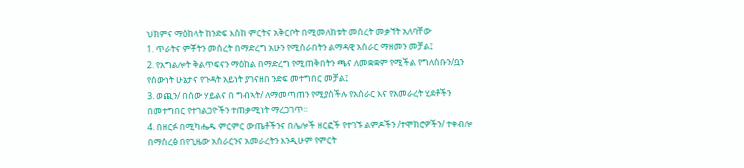ህክምና ማዕከላት ከንድፍ እስከ ምርትና አቅርቦት በሚመለከቱት መሰረት መቃኘት አለባቸው
1. ጥራትና ምቾትን መሰረት በማድረግ አሁን የሚሰራበትን ልማዳዊ አሰራር ማዘመን መቻል፤
2. የአግልሎት ቅልጥፍናን ማዕከል በማድረግ የሚጠቅበትን ጫና ለመቋቋም የሚችል የግለሰቡን/ቧን
የሰውነት ሁኔታና የጉዳት አይነት ያገናዘበ ንድፍ መተግበር መቻል፤
3. ወጪን/ በሰው ሃይልና በ ግብኣት/ ለማመጣጠን የሚያስችሉ የአሰራር እና የአመራረት ሂደቶችን
በመተግበር የተገልጋዮችን ተጠቃሚነት ማረጋገጥ፡፡
4. በዘርፉ በሚካሔዱ ምርምር ውጤቶችንና በሌሎች ዘርፎች የተገኙ ልምዶችን /ተሞክሮዎችን/ ተቀብሎ
በማስረፅ በየጊዜው አሰራርንና አመራረትን እንዲሁም የምርት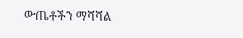ውጤቶችን ማሻሻል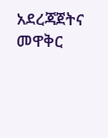አደረጃጀትና መዋቅር